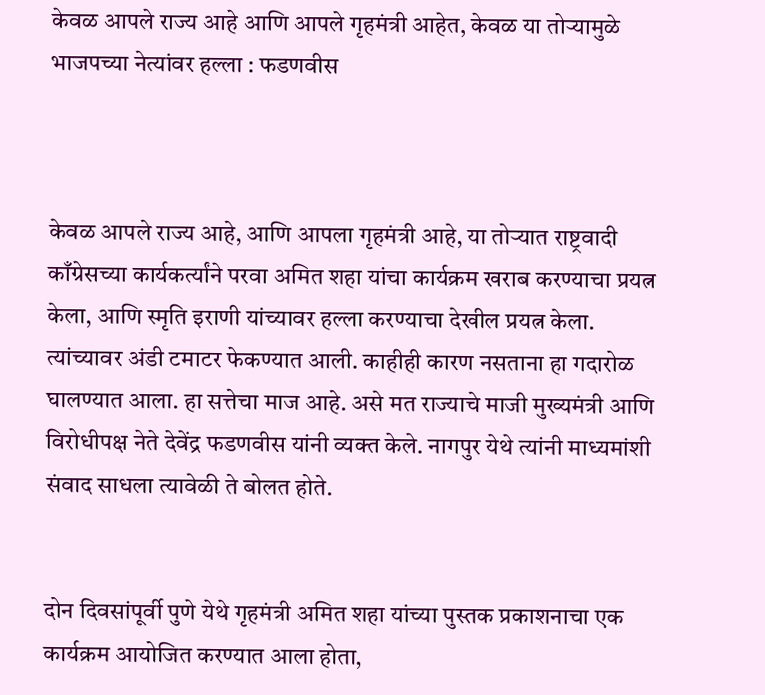केवळ आपले राज्य आहे आणि आपले गृहमंत्री आहेत, केवळ या तोऱ्यामुळे भाजपच्या नेत्यांवर हल्ला : फडणवीस



केवळ आपले राज्य आहे, आणि आपला गृहमंत्री आहे, या तोऱ्यात राष्ट्रवादी काँग्रेसच्या कार्यकर्त्यांने परवा अमित शहा यांचा कार्यक्रम खराब करण्याचा प्रयत्न केला, आणि स्मृति इराणी यांच्यावर हल्ला करण्याचा देखील प्रयत्न केला. त्यांच्यावर अंडी टमाटर फेकण्यात आली. काहीही कारण नसताना हा गदारोळ घालण्यात आला. हा सत्तेचा माज आहे. असे मत राज्याचे माजी मुख्यमंत्री आणि विरोधीपक्ष नेते देवेंद्र फडणवीस यांनी व्यक्त केले. नागपुर येथे त्यांनी माध्यमांशी संवाद साधला त्यावेळी ते बोलत होते.


दोन दिवसांपूर्वी पुणे येथे गृहमंत्री अमित शहा यांच्या पुस्तक प्रकाशनाचा एक कार्यक्रम आयोजित करण्यात आला होता,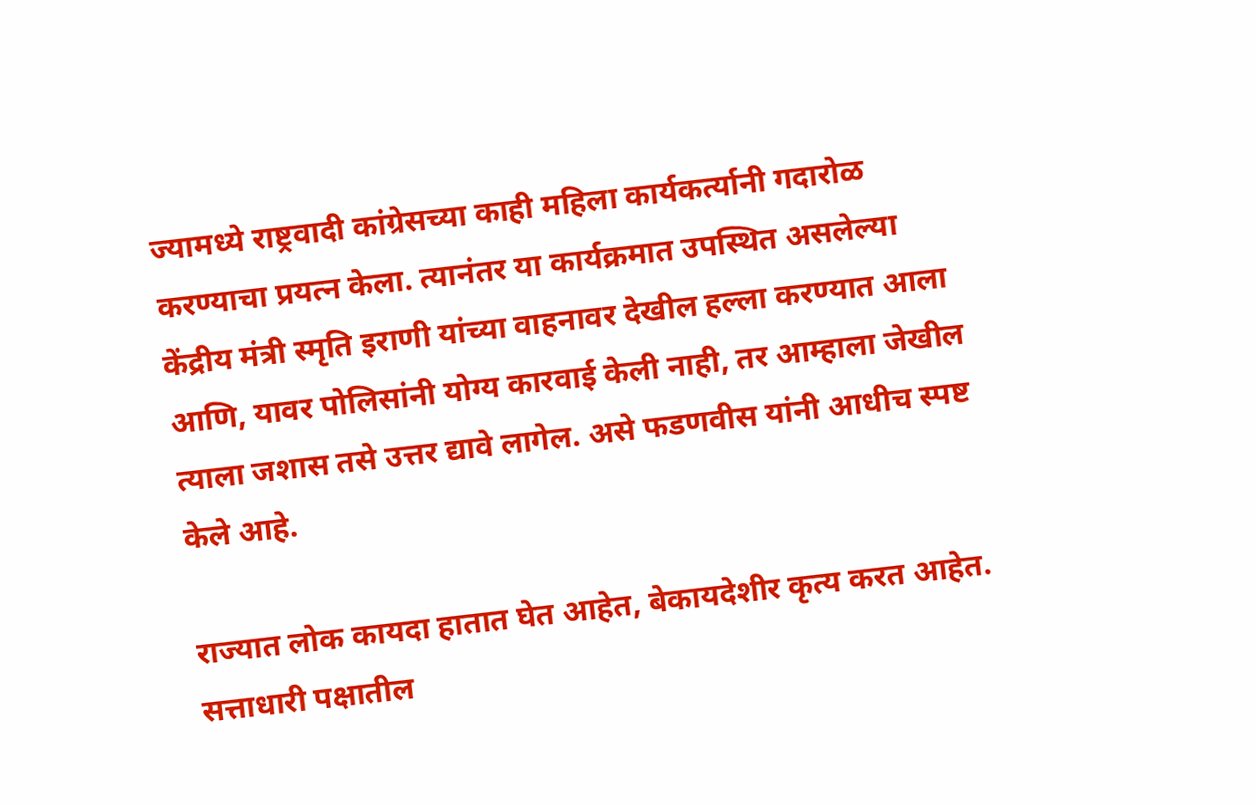ज्यामध्ये राष्ट्रवादी कांग्रेसच्या काही महिला कार्यकर्त्यानी गदारोळ करण्याचा प्रयत्न केला. त्यानंतर या कार्यक्रमात उपस्थित असलेल्या केंद्रीय मंत्री स्मृति इराणी यांच्या वाहनावर देखील हल्ला करण्यात आला आणि, यावर पोलिसांनी योग्य कारवाई केली नाही, तर आम्हाला जेखील त्याला जशास तसे उत्तर द्यावे लागेल. असे फडणवीस यांनी आधीच स्पष्ट केले आहे.

राज्यात लोक कायदा हातात घेत आहेत, बेकायदेशीर कृत्य करत आहेत. सत्ताधारी पक्षातील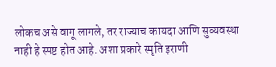लोकच असे वागू लागले, तर राज्याच कायदा आणि सुव्यवस्था नाही हे स्पष्ट होत आहे. अशा प्रकारे स्मृति इराणी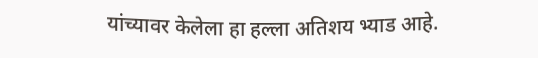यांच्यावर केलेला हा हल्ला अतिशय भ्याड आहे.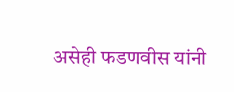असेही फडणवीस यांनी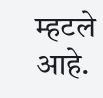म्हटले आहे.